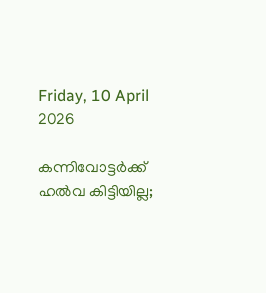Friday, 10 April 2026

കന്നിവോട്ടർക്ക് ഹൽവ കിട്ടിയില്ല;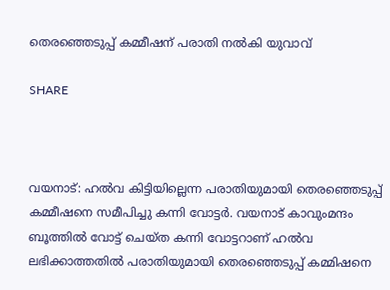തെരഞ്ഞെടുപ്പ് കമ്മീഷന് പരാതി നൽകി യുവാവ്

SHARE



വയനാട്: ഹൽവ കിട്ടിയില്ലെന്ന പരാതിയുമായി തെരഞ്ഞെടുപ്പ് കമ്മീഷനെ സമീപിച്ചു കന്നി വോട്ടർ. വയനാട് കാവുംമന്ദം ബൂത്തിൽ വോട്ട് ചെയ്‌ത കന്നി വോട്ടറാണ് ഹൽവ ലഭിക്കാത്തതിൽ പരാതിയുമായി തെരഞ്ഞെടുപ്പ് കമ്മിഷനെ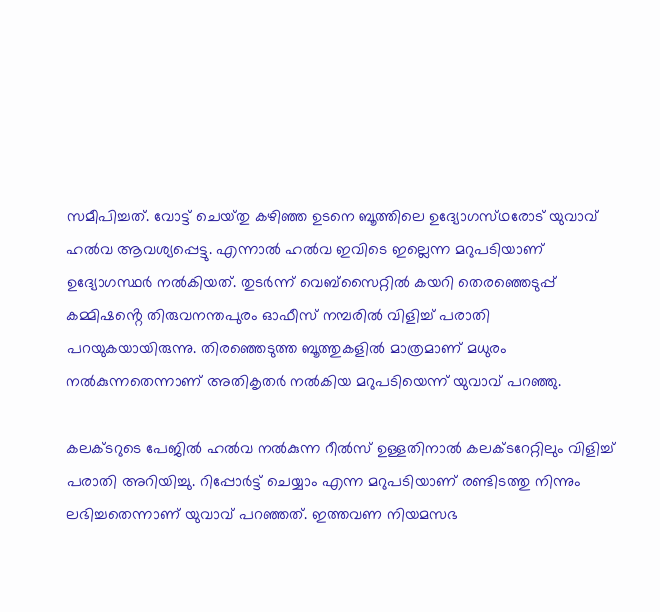സമീപിച്ചത്. വോട്ട് ചെയ്‌തു കഴിഞ്ഞ ഉടനെ ബൂത്തിലെ ഉദ്യോഗസ്‌ഥരോട് യുവാവ് ഹൽവ ആവശ്യപ്പെട്ടു. എന്നാൽ ഹൽവ ഇവിടെ ഇല്ലെന്ന മറുപടിയാണ് ഉദ്യോഗസ്ഥർ നൽകിയത്. തുടർന്ന് വെബ്സൈറ്റിൽ കയറി തെരഞ്ഞെടുപ്പ് കമ്മിഷൻ്റെ തിരുവനന്തപുരം ഓഫീസ് നമ്പരിൽ വിളിച്ച് പരാതി പറയുകയായിരുന്നു. തിരഞ്ഞെടുത്ത ബൂത്തുകളിൽ മാത്രമാണ് മധുരം നൽകുന്നതെന്നാണ് അതികൃതർ നൽകിയ മറുപടിയെന്ന് യുവാവ് പറഞ്ഞു.

കലക്ടറുടെ പേജിൽ ഹൽവ നൽകുന്ന റീൽസ് ഉള്ളതിനാൽ കലക്ടറേറ്റിലും വിളിച്ച് പരാതി അറിയിച്ചു. റിപ്പോർട്ട് ചെയ്യാം എന്ന മറുപടിയാണ് രണ്ടിടത്തു നിന്നും ലഭിച്ചതെന്നാണ് യുവാവ് പറഞ്ഞത്. ഇത്തവണ നിയമസഭ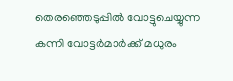തെരഞ്ഞെടുപ്പിൽ വോട്ടുചെയ്യുന്ന കന്നി വോട്ടർമാർക്ക് മധുരം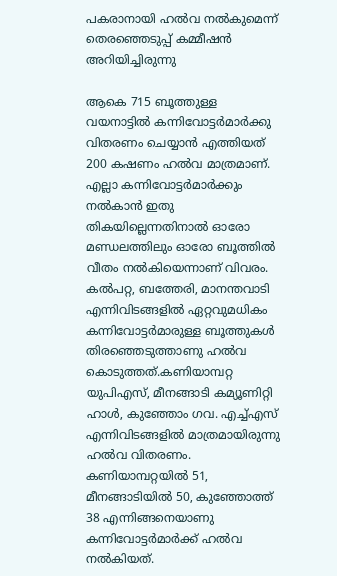പകരാനായി ഹൽവ നൽകുമെന്ന് തെരഞ്ഞെടുപ്പ് കമ്മീഷൻ അറിയിച്ചിരുന്നു

ആകെ 715 ബൂത്തുള്ള വയനാട്ടിൽ കന്നിവോട്ടർമാർക്കു വിതരണം ചെയ്യാൻ എത്തിയത് 200 കഷണം ഹൽവ മാത്രമാണ്. എല്ലാ കന്നിവോട്ടർമാർക്കും നൽകാൻ ഇതു തികയില്ലെന്നതിനാൽ ഓരോ മണ്ഡലത്തിലും ഓരോ ബൂത്തിൽ വീതം നൽകിയെന്നാണ് വിവരം. കൽപറ്റ, ബത്തേരി, മാനന്തവാടി എന്നിവിടങ്ങളിൽ ഏറ്റവുമധികം കന്നിവോട്ടർമാരുള്ള ബൂത്തുകൾ തിരഞ്ഞെടുത്താണു ഹൽവ കൊടുത്തത്.കണിയാമ്പറ്റ യുപിഎസ്, മീനങ്ങാടി കമ്യൂണിറ്റി ഹാൾ, കുഞ്ഞോം ഗവ. എച്ച്എസ് എന്നിവിടങ്ങളിൽ മാത്രമായിരുന്നു ഹൽവ വിതരണം. കണിയാമ്പറ്റയിൽ 51, മീനങ്ങാടിയിൽ 50, കുഞ്ഞോത്ത് 38 എന്നിങ്ങനെയാണു കന്നിവോട്ടർമാർക്ക് ഹൽവ നൽകിയത്.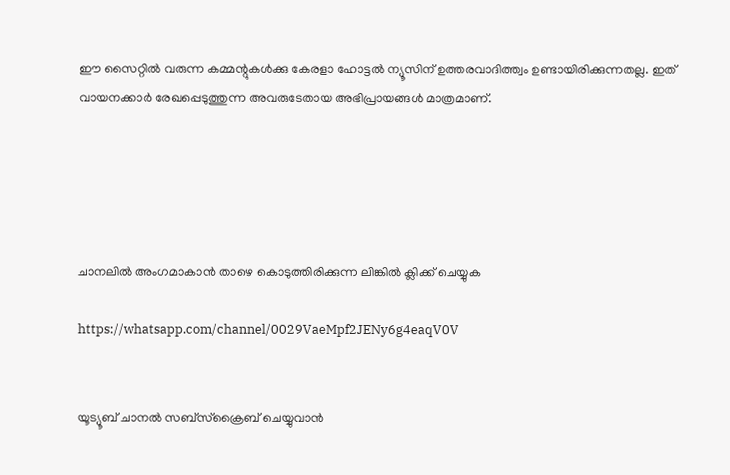ഈ സൈറ്റിൽ വരുന്ന കമ്മന്റുകൾക്കു കേരളാ ഹോട്ടൽ ന്യൂസിന് ഉത്തരവാദിത്ത്വം ഉണ്ടായിരിക്കുന്നതല്ല. ഇത് വായനക്കാർ രേഖപ്പെടുത്തുന്ന അവരുടേതായ അഭിപ്രായങ്ങൾ മാത്രമാണ്.





ചാനലിൽ അംഗമാകാൻ താഴെ കൊടുത്തിരിക്കുന്ന ലിങ്കിൽ ക്ലിക്ക് ചെയ്യുക

https://whatsapp.com/channel/0029VaeMpf2JENy6g4eaqV0V


യൂട്യൂബ് ചാനൽ സബ്സ്ക്രൈബ് ചെയ്യുവാൻ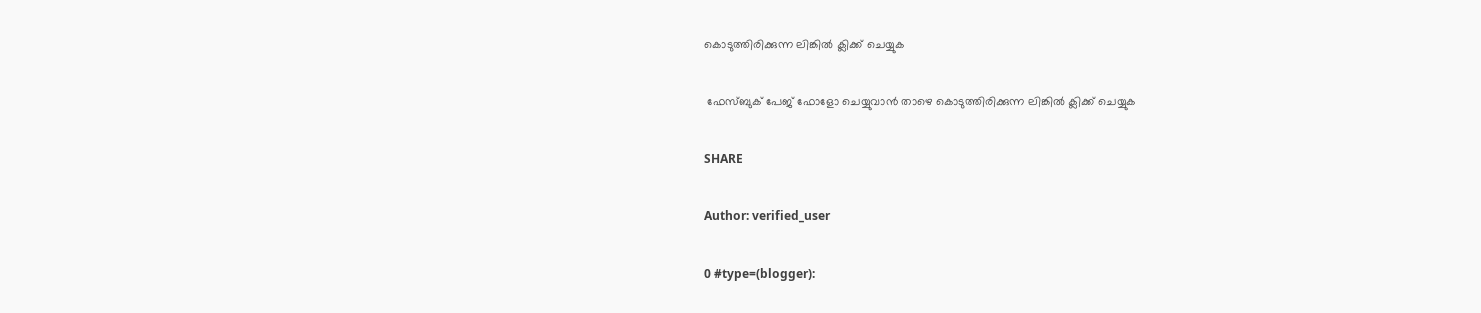കൊടുത്തിരിക്കുന്ന ലിങ്കിൽ ക്ലിക്ക് ചെയ്യുക

 ഫേസ്ബുക് പേജ് ഫോളോ ചെയ്യുവാൻ താഴെ കൊടുത്തിരിക്കുന്ന ലിങ്കിൽ ക്ലിക്ക് ചെയ്യുക

SHARE

Author: verified_user

0 #type=(blogger):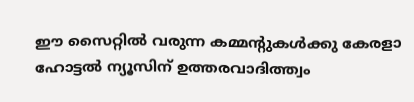ഈ സൈറ്റിൽ വരുന്ന കമ്മന്റുകൾക്കു കേരളാ ഹോട്ടൽ ന്യൂസിന് ഉത്തരവാദിത്ത്വം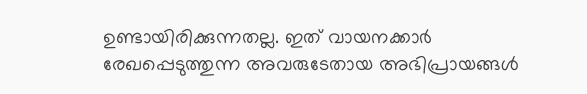ഉണ്ടായിരിക്കുന്നതല്ല. ഇത് വായനക്കാർ രേഖപ്പെടുത്തുന്ന അവരുടേതായ അഭിപ്രായങ്ങൾ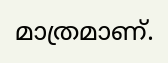മാത്രമാണ്.